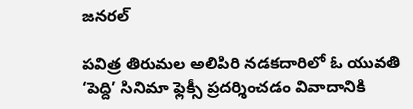జనరల్

పవిత్ర తిరుమల అలిపిరి నడకదారిలో ఓ యువతి ‘పెద్ది’ సినిమా ఫ్లెక్సీ ప్రదర్శించడం వివాదానికి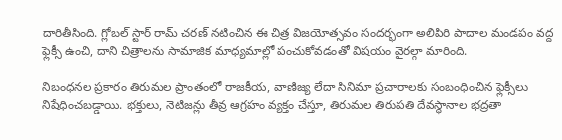దారితీసింది. గ్లోబల్ స్టార్ రామ్ చరణ్ నటించిన ఈ చిత్ర విజయోత్సవం సందర్భంగా అలిపిరి పాదాల మండపం వద్ద ఫ్లెక్సీ ఉంచి, దాని చిత్రాలను సామాజిక మాధ్యమాల్లో పంచుకోవడంతో విషయం వైరల్గా మారింది.

నిబంధనల ప్రకారం తిరుమల ప్రాంతంలో రాజకీయ, వాణిజ్య లేదా సినిమా ప్రచారాలకు సంబంధించిన ఫ్లెక్సీలు నిషేధించబడ్డాయి. భక్తులు, నెటిజన్లు తీవ్ర ఆగ్రహం వ్యక్తం చేస్తూ, తిరుమల తిరుపతి దేవస్థానాల భద్రతా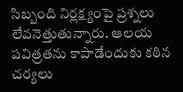సిబ్బంది నిర్లక్ష్యంపై ప్రశ్నలు లేవనెత్తుతున్నారు. ఆలయ పవిత్రతను కాపాడేందుకు కఠిన చర్యలు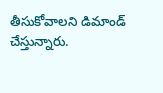తీసుకోవాలని డిమాండ్ చేస్తున్నారు.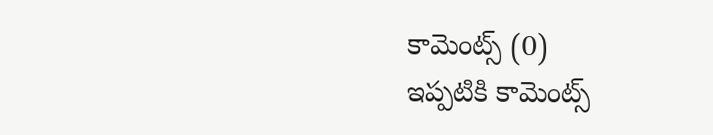కామెంట్స్ (0)
ఇప్పటికి కామెంట్స్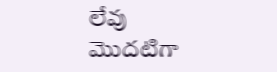లేవు
మొదటిగా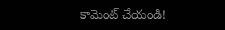కామెంట్ చేయండి!